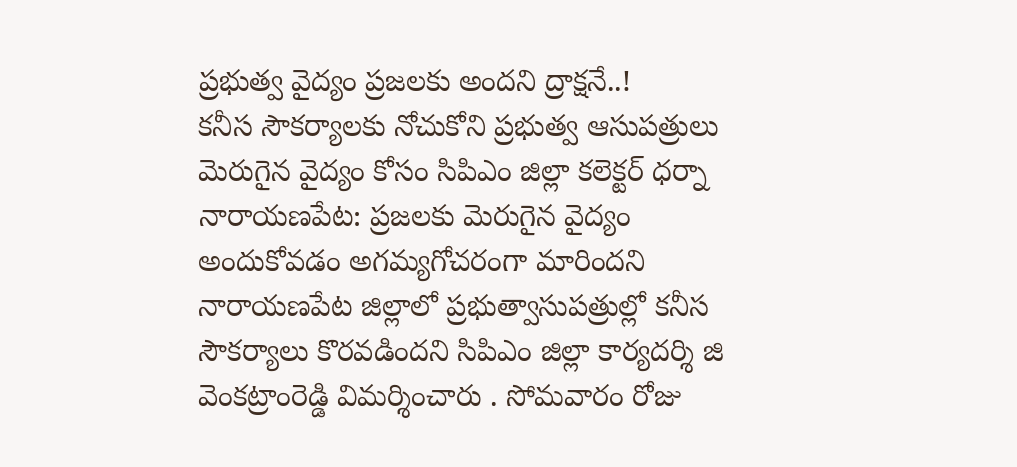ప్రభుత్వ వైద్యం ప్రజలకు అందని ద్రాక్షనే..!
కనీస సౌకర్యాలకు నోచుకోని ప్రభుత్వ ఆసుపత్రులు మెరుగైన వైద్యం కోసం సిపిఎం జిల్లా కలెక్టర్ ధర్నా నారాయణపేట: ప్రజలకు మెరుగైన వైద్యం అందుకోవడం అగమ్యగోచరంగా మారిందని నారాయణపేట జిల్లాలో ప్రభుత్వాసుపత్రుల్లో కనీస సౌకర్యాలు కొరవడిందని సిపిఎం జిల్లా కార్యదర్శి జి వెంకట్రాంరెడ్డి విమర్శించారు . సోమవారం రోజు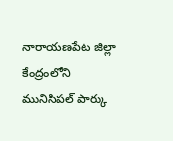నారాయణపేట జిల్లా కేంద్రంలోని మునిసిపల్ పార్కు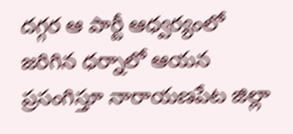దగ్గర ఆ పార్టీ ఆధ్వర్యంలో జరిగిన ధర్నాలో ఆయన ప్రసంగిస్తూ నారాయణపేట జిల్లా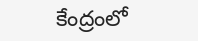కేంద్రంలో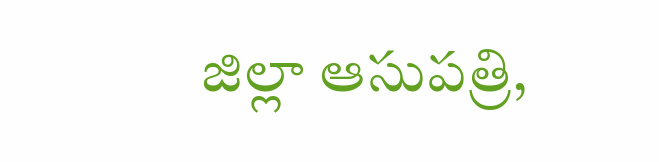జిల్లా ఆసుపత్రి,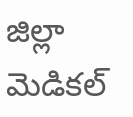జిల్లా మెడికల్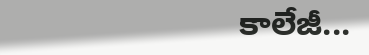కాలేజీ...